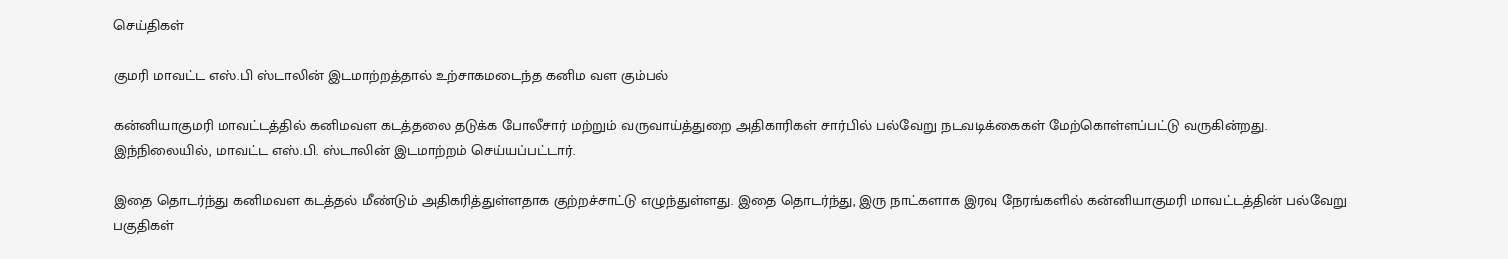செய்திகள்

குமரி மாவட்ட எஸ்.பி ஸ்டாலின் இடமாற்றத்தால் உற்சாகமடைந்த கனிம வள கும்பல்

கன்னியாகுமரி மாவட்டத்தில் கனிமவள கடத்தலை தடுக்க போலீசார் மற்றும் வருவாய்த்துறை அதிகாரிகள் சார்பில் பல்வேறு நடவடிக்கைகள் மேற்கொள்ளப்பட்டு வருகின்றது. இந்நிலையில், மாவட்ட எஸ்.பி. ஸ்டாலின் இடமாற்றம் செய்யப்பட்டார்.

இதை தொடர்ந்து கனிமவள கடத்தல் மீண்டும் அதிகரித்துள்ளதாக குற்றச்சாட்டு எழுந்துள்ளது. இதை தொடர்ந்து, இரு நாட்களாக இரவு நேரங்களில் கன்னியாகுமரி மாவட்டத்தின் பல்வேறு பகுதிகள்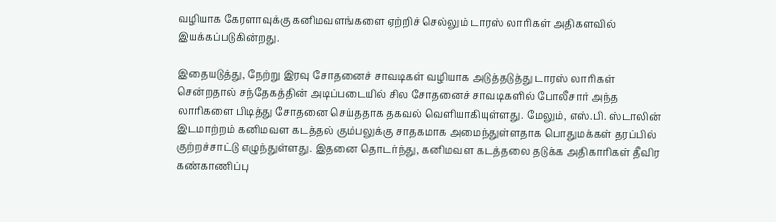வழியாக கேரளாவுக்கு கனிமவளங்களை ஏற்றிச் செல்லும் டாரஸ் லாரிகள் அதிகளவில் இயக்கப்படுகின்றது.

இதையடுத்து, நேற்று இரவு சோதனைச் சாவடிகள் வழியாக அடுத்தடுத்து டாரஸ் லாரிகள் சென்றதால் சந்தேகத்தின் அடிப்படையில் சில சோதனைச் சாவடிகளில் போலீசார் அந்த லாரிகளை பிடித்து சோதனை செய்ததாக தகவல் வெளியாகியுள்ளது. மேலும், எஸ்.பி. ஸ்டாலின் இடமாற்றம் கனிமவள கடத்தல் கும்பலுக்கு சாதகமாக அமைந்துள்ளதாக பொதுமக்கள் தரப்பில் குற்றச்சாட்டு எழுந்துள்ளது. இதனை தொடர்ந்து, கனிமவள கடத்தலை தடுக்க அதிகாரிகள் தீவிர கண்காணிப்பு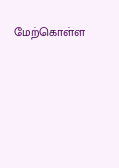மேற்கொள்ள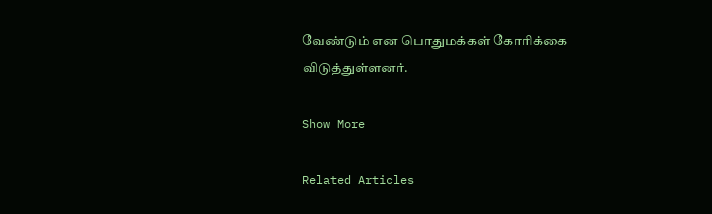வேண்டும் என பொதுமக்கள் கோரிக்கை விடுத்துள்ளனர்.

Show More

Related Articles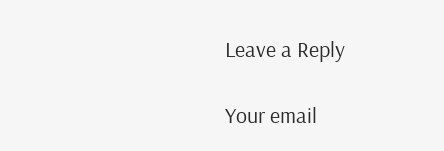Leave a Reply

Your email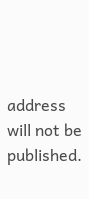address will not be published.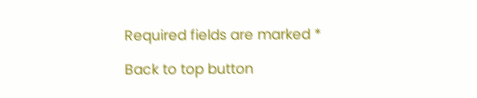Required fields are marked *

Back to top button